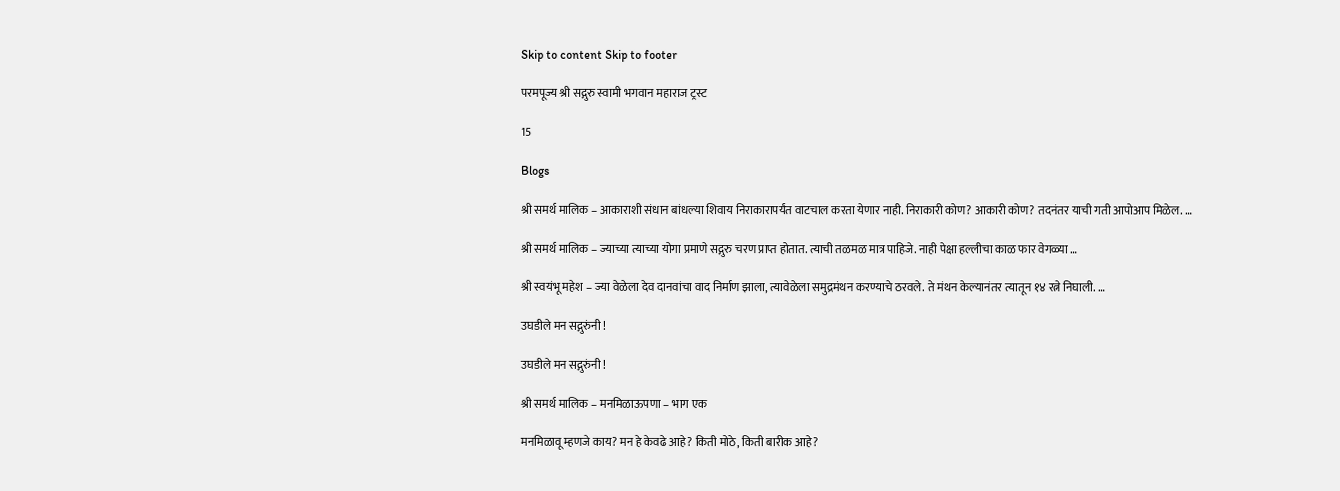Skip to content Skip to footer

परमपूज्य श्री सद्गुरु स्वामी भगवान महाराज ट्रस्ट

15

Blogs

श्री समर्थ मालिक – आकाराशी संधान बांधल्या शिवाय निराकारापर्यंत वाटचाल करता येणार नाही. निराकारी कोण? आकारी कोण? तदनंतर याची गती आपोआप मिळेल. …

श्री समर्थ मालिक – ज्याच्या त्याच्या योगा प्रमाणे सद्गुरु चरण प्राप्त होतात. त्याची तळमळ मात्र पाहिजे. नाही पेक्षा हल्लीचा काळ फार वेगळ्या …

श्री स्वयंभू महेश – ज्या वेळेला देव दानवांचा वाद निर्माण झाला, त्यावेळेला समुद्रमंथन करण्याचे ठरवले. ते मंथन केल्यानंतर त्यातून १४ रत्ने निघाली. …

उघडीले मन सद्गुरुंनी !

उघडीले मन सद्गुरुंनी !

श्री समर्थ मालिक – मनमिळाऊपणा – भाग एक

मनमिळावू म्हणजे काय? मन हे केवढे आहे? किती मोठे, किती बारीक आहे?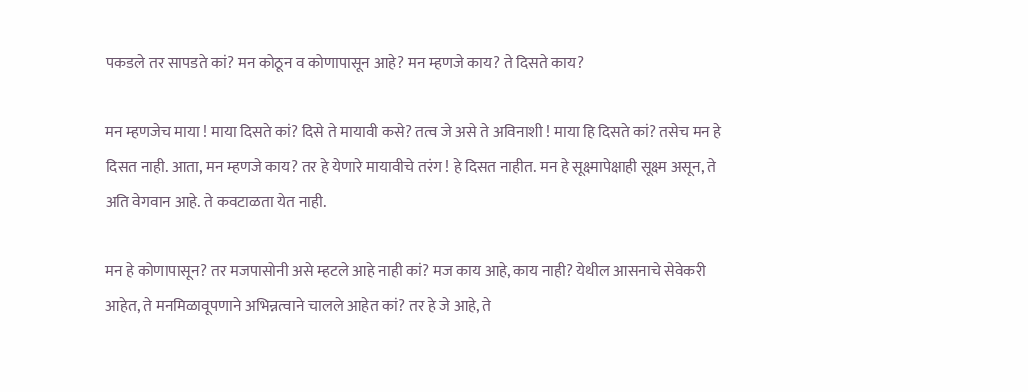पकडले तर सापडते कां? मन कोठून व कोणापासून आहे? मन म्हणजे काय? ते दिसते काय?

मन म्हणजेच माया ! माया दिसते कां? दिसे ते मायावी कसे? तत्व जे असे ते अविनाशी ! माया हि दिसते कां? तसेच मन हे दिसत नाही. आता, मन म्हणजे काय? तर हे येणारे मायावीचे तरंग ! हे दिसत नाहीत. मन हे सूक्ष्मापेक्षाही सूक्ष्म असून, ते अति वेगवान आहे. ते कवटाळता येत नाही.

मन हे कोणापासून? तर मजपासोनी असे म्हटले आहे नाही कां? मज काय आहे, काय नाही? येथील आसनाचे सेवेकरी आहेत, ते मनमिळावूपणाने अभिन्नत्वाने चालले आहेत कां? तर हे जे आहे, ते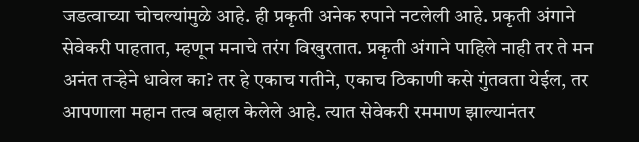जडत्वाच्या चोचल्यांमुळे आहे. ही प्रकृती अनेक रुपाने नटलेली आहे. प्रकृती अंगाने सेवेकरी पाहतात, म्हणून मनाचे तरंग विखुरतात. प्रकृती अंगाने पाहिले नाही तर ते मन अनंत तऱ्हेने धावेल का? तर हे एकाच गतीने, एकाच ठिकाणी कसे गुंतवता येईल, तर आपणाला महान तत्व बहाल केलेले आहे. त्यात सेवेकरी रममाण झाल्यानंतर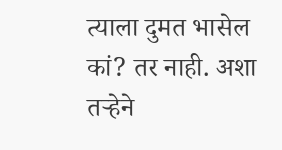त्याला दुमत भासेल कां? तर नाही. अशा तऱ्हेने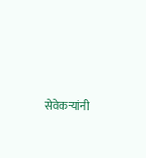सेवेकऱ्यांनी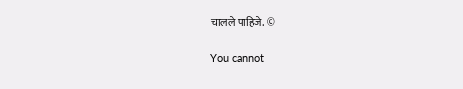चालले पाहिजे. ©

You cannot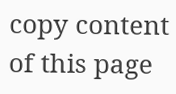copy content of this page